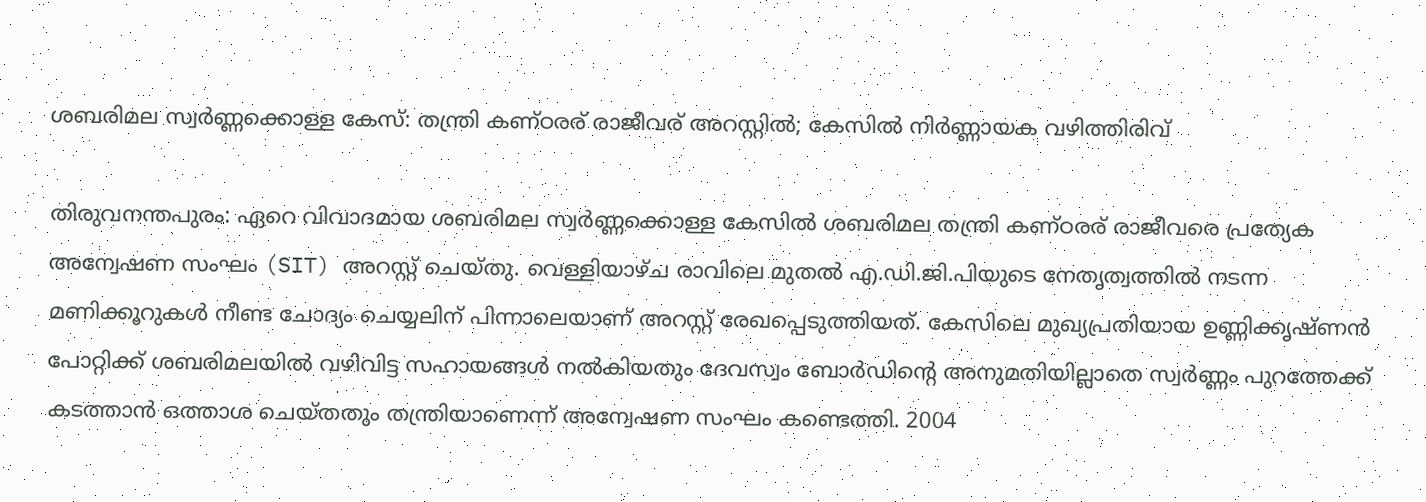ശബരിമല സ്വർണ്ണക്കൊള്ള കേസ്: തന്ത്രി കണ്ഠരര് രാജീവര് അറസ്റ്റിൽ; കേസിൽ നിർണ്ണായക വഴിത്തിരിവ്

തിരുവനന്തപുരം: ഏറെ വിവാദമായ ശബരിമല സ്വർണ്ണക്കൊള്ള കേസിൽ ശബരിമല തന്ത്രി കണ്ഠരര് രാജീവരെ പ്രത്യേക അന്വേഷണ സംഘം (SIT) അറസ്റ്റ് ചെയ്തു. വെള്ളിയാഴ്ച രാവിലെ മുതൽ എ.ഡി.ജി.പിയുടെ നേതൃത്വത്തിൽ നടന്ന മണിക്കൂറുകൾ നീണ്ട ചോദ്യം ചെയ്യലിന് പിന്നാലെയാണ് അറസ്റ്റ് രേഖപ്പെടുത്തിയത്. കേസിലെ മുഖ്യപ്രതിയായ ഉണ്ണിക്കൃഷ്ണൻ പോറ്റിക്ക് ശബരിമലയിൽ വഴിവിട്ട സഹായങ്ങൾ നൽകിയതും ദേവസ്വം ബോർഡിന്റെ അനുമതിയില്ലാതെ സ്വർണ്ണം പുറത്തേക്ക് കടത്താൻ ഒത്താശ ചെയ്തതും തന്ത്രിയാണെന്ന് അന്വേഷണ സംഘം കണ്ടെത്തി. 2004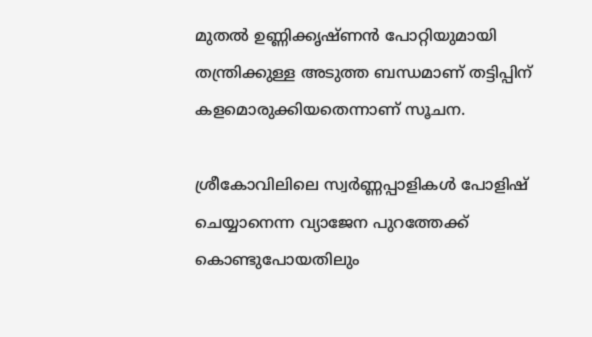മുതൽ ഉണ്ണിക്കൃഷ്ണൻ പോറ്റിയുമായി തന്ത്രിക്കുള്ള അടുത്ത ബന്ധമാണ് തട്ടിപ്പിന് കളമൊരുക്കിയതെന്നാണ് സൂചന.

ശ്രീകോവിലിലെ സ്വർണ്ണപ്പാളികൾ പോളിഷ് ചെയ്യാനെന്ന വ്യാജേന പുറത്തേക്ക് കൊണ്ടുപോയതിലും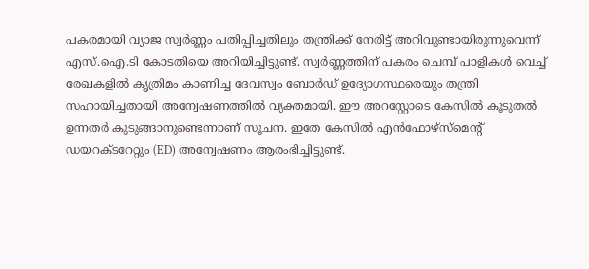പകരമായി വ്യാജ സ്വർണ്ണം പതിപ്പിച്ചതിലും തന്ത്രിക്ക് നേരിട്ട് അറിവുണ്ടായിരുന്നുവെന്ന് എസ്.ഐ.ടി കോടതിയെ അറിയിച്ചിട്ടുണ്ട്. സ്വർണ്ണത്തിന് പകരം ചെമ്പ് പാളികൾ വെച്ച് രേഖകളിൽ കൃത്രിമം കാണിച്ച ദേവസ്വം ബോർഡ് ഉദ്യോഗസ്ഥരെയും തന്ത്രി സഹായിച്ചതായി അന്വേഷണത്തിൽ വ്യക്തമായി. ഈ അറസ്റ്റോടെ കേസിൽ കൂടുതൽ ഉന്നതർ കുടുങ്ങാനുണ്ടെന്നാണ് സൂചന. ഇതേ കേസിൽ എൻഫോഴ്സ്‌മെന്റ് ഡയറക്ടറേറ്റും (ED) അന്വേഷണം ആരംഭിച്ചിട്ടുണ്ട്.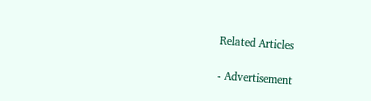Related Articles

- Advertisement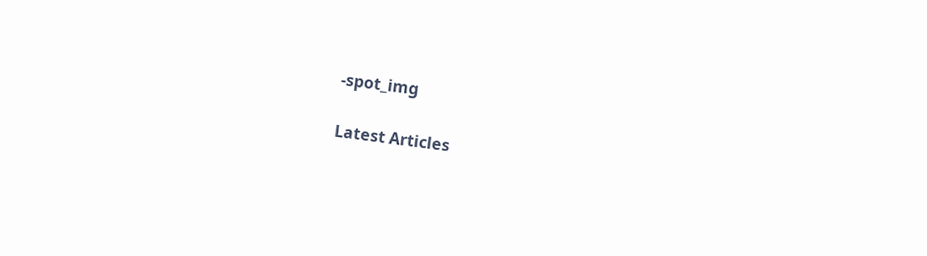-spot_img

Latest Articles